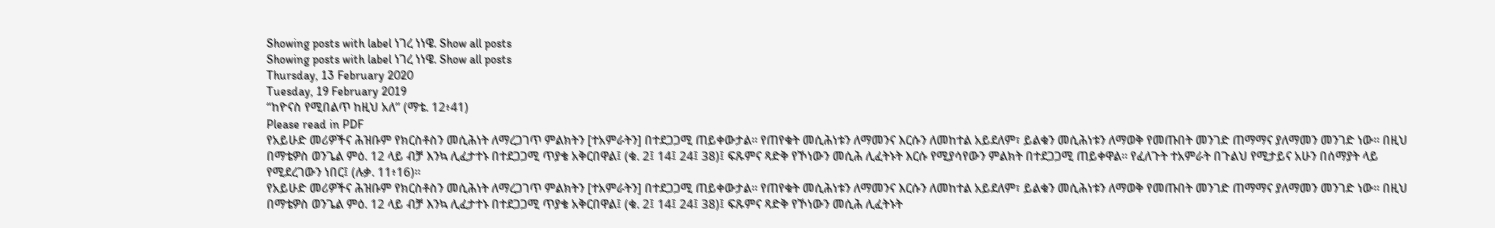Showing posts with label ነገረ ነነዌ. Show all posts
Showing posts with label ነገረ ነነዌ. Show all posts
Thursday, 13 February 2020
Tuesday, 19 February 2019
“ከዮናስ የሚበልጥ ከዚህ አለ” (ማቴ. 12፥41)
Please read in PDF
የአይሁድ መሪዎችና ሕዝቡም የክርስቶስን መሲሕነት ለማረጋገጥ ምልክትን [ተአምራትን] በተደጋጋሚ ጠይቀውታል። የጠየቁት መሲሕነቱን ለማመንና እርሱን ለመከተል አይደለም፣ ይልቁን መሲሕነቱን ለማወቅ የመጡበት መንገድ ጠማማና ያለማመን መንገድ ነው። በዚህ በማቴዎስ ወንጌል ምዕ. 12 ላይ ብቻ እንኳ ሊፈታተኑ በተደጋጋሚ ጥያቄ አቅርበዋል፤ (ቁ. 2፤ 14፤ 24፤ 38)፤ ፍጹምና ጻድቅ የኾነውን መሲሕ ሊፈትኑት እርሱ የሚያሳየውን ምልክት በተደጋጋሚ ጠይቀዋል። የፈለጉት ተአምራት በጉልህ የሚታይና አሁን በሰማያት ላይ የሚደረገውን ነበር፤ (ሉቃ. 11፥16)።
የአይሁድ መሪዎችና ሕዝቡም የክርስቶስን መሲሕነት ለማረጋገጥ ምልክትን [ተአምራትን] በተደጋጋሚ ጠይቀውታል። የጠየቁት መሲሕነቱን ለማመንና እርሱን ለመከተል አይደለም፣ ይልቁን መሲሕነቱን ለማወቅ የመጡበት መንገድ ጠማማና ያለማመን መንገድ ነው። በዚህ በማቴዎስ ወንጌል ምዕ. 12 ላይ ብቻ እንኳ ሊፈታተኑ በተደጋጋሚ ጥያቄ አቅርበዋል፤ (ቁ. 2፤ 14፤ 24፤ 38)፤ ፍጹምና ጻድቅ የኾነውን መሲሕ ሊፈትኑት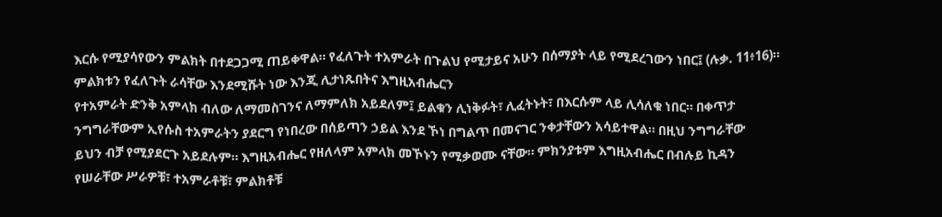እርሱ የሚያሳየውን ምልክት በተደጋጋሚ ጠይቀዋል። የፈለጉት ተአምራት በጉልህ የሚታይና አሁን በሰማያት ላይ የሚደረገውን ነበር፤ (ሉቃ. 11፥16)።
ምልክቱን የፈለጉት ራሳቸው እንደሚሹት ነው እንጂ ሊታነጹበትና እግዚአብሔርን
የተአምራት ድንቅ አምላክ ብለው ለማመስገንና ለማምለክ አይደለም፤ ይልቁን ሊነቅፉት፣ ሊፈትኑት፣ በእርሱም ላይ ሊሳለቁ ነበር። በቀጥታ
ንግግራቸውም ኢየሱስ ተአምራትን ያደርግ የነበረው በሰይጣን ኃይል እንደ ኾነ በግልጥ በመናገር ንቀታቸውን አሳይተዋል። በዚህ ንግግራቸው
ይህን ብቻ የሚያደርጉ አይደሉም። እግዚአብሔር የዘለላም አምላክ መኾኑን የሚቃወሙ ናቸው። ምክንያቱም እግዚአብሔር በብሉይ ኪዳን
የሠራቸው ሥራዎቹ፣ ተአምራቶቹ፣ ምልክቶቹ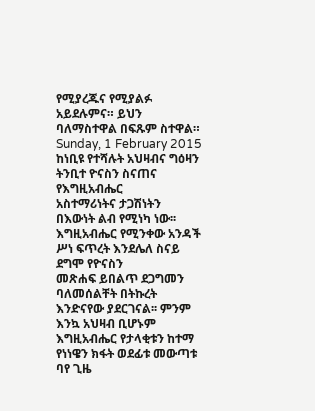የሚያረጁና የሚያልፉ አይደሉምና። ይህን ባለማስተዋል በፍጹም ስተዋል።
Sunday, 1 February 2015
ከነቢዩ የተሻሉት አህዛብና ግዕዛን
ትንቢተ ዮናስን ስናጠና የእግዚአብሔር
አስተማሪነትና ታጋሽነትን በእውነት ልብ የሚነካ ነው፡፡ እግዚአብሔር የሚንቀው አንዳች ሥነ ፍጥረት እንደሌለ ስናይ ደግሞ የዮናስን
መጽሐፍ ይበልጥ ደጋግመን ባለመሰልቸት በትኩረት እንድናየው ያደርገናል፡፡ ምንም እንኳ አህዛብ ቢሆኑም እግዚአብሔር የታላቂቱን ከተማ
የነነዌን ክፋት ወደፊቱ መውጣቱ ባየ ጊዜ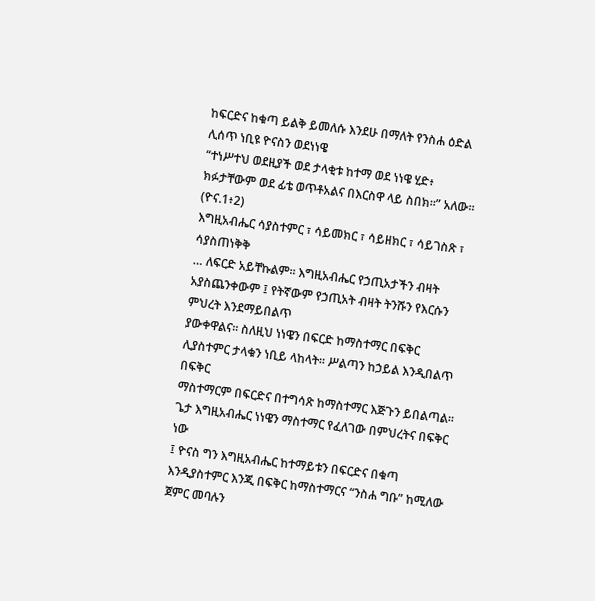ከፍርድና ከቁጣ ይልቅ ይመለሱ እንደሁ በማለት የንስሐ ዕድል ሊሰጥ ነቢዩ ዮናስን ወደነነዌ
“ተነሥተህ ወደዚያች ወደ ታላቂቱ ከተማ ወደ ነነዌ ሂድ፥ ክፉታቸውም ወደ ፊቴ ወጥቶአልና በእርስዋ ላይ ስበክ።” አለው፡፡(ዮና.1፥2)
እግዚአብሔር ሳያስተምር ፣ ሳይመክር ፣ ሳይዘክር ፣ ሳይገስጽ ፣ ሳያስጠነቅቅ
… ለፍርድ አይቸኩልም፡፡ እግዚአብሔር የኃጢአታችን ብዛት አያስጨንቀውም ፤ የትኛውም የኃጢአት ብዛት ትንሹን የእርሱን ምህረት እንደማይበልጥ
ያውቀዋልና፡፡ ስለዚህ ነነዌን በፍርድ ከማስተማር በፍቅር ሊያስተምር ታላቁን ነቢይ ላከላት፡፡ ሥልጣን ከኃይል እንዲበልጥ በፍቅር
ማስተማርም በፍርድና በተግሳጽ ከማስተማር እጅጉን ይበልጣል፡፡ ጌታ እግዚአብሔር ነነዌን ማስተማር የፈለገው በምህረትና በፍቅር ነው
፤ ዮናስ ግን እግዚአብሔር ከተማይቱን በፍርድና በቁጣ እንዲያስተምር እንጂ በፍቅር ከማስተማርና “ንስሐ ግቡ” ከሚለው ጀምር መባሉን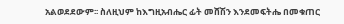አልወደደውም፡፡ ስለዚህም ከእግዚአብሔር ፊት መሸሽን እንደመፍትሔ በመቁጠር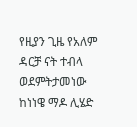የዚያን ጊዜ የአለም ዳርቻ ናት ተብላ ወደምትታመነው
ከነነዌ ማዶ ሊሄድ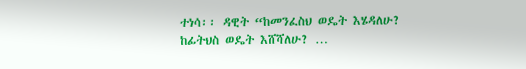ተነሳ፡፡ ዳዊት “ከመንፈስህ ወዴት እሄዳለሁ? ከፊትህስ ወዴት እሸሻለሁ? …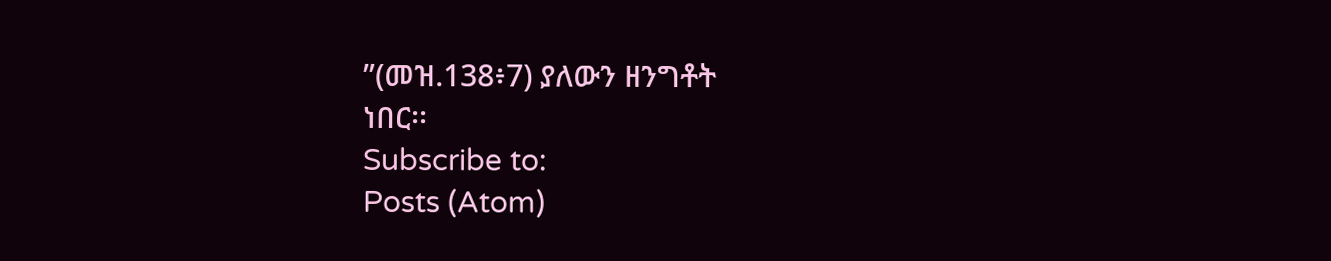”(መዝ.138፥7) ያለውን ዘንግቶት
ነበር፡፡
Subscribe to:
Posts (Atom)